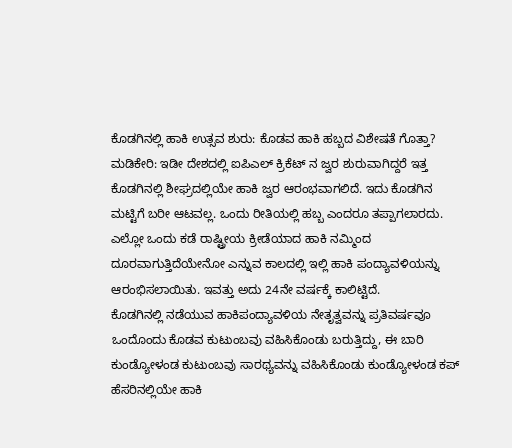ಕೊಡಗಿನಲ್ಲಿ ಹಾಕಿ ಉತ್ಸವ ಶುರು: ಕೊಡವ ಹಾಕಿ ಹಬ್ಬದ ವಿಶೇಷತೆ ಗೊತ್ತಾ?
ಮಡಿಕೇರಿ: ಇಡೀ ದೇಶದಲ್ಲಿ ಐಪಿಎಲ್ ಕ್ರಿಕೆಟ್ ನ ಜ್ವರ ಶುರುವಾಗಿದ್ದರೆ ಇತ್ತ ಕೊಡಗಿನಲ್ಲಿ ಶೀಘ್ರದಲ್ಲಿಯೇ ಹಾಕಿ ಜ್ವರ ಆರಂಭವಾಗಲಿದೆ. ಇದು ಕೊಡಗಿನ ಮಟ್ಟಿಗೆ ಬರೀ ಆಟವಲ್ಲ. ಒಂದು ರೀತಿಯಲ್ಲಿ ಹಬ್ಬ ಎಂದರೂ ತಪ್ಪಾಗಲಾರದು. ಎಲ್ಲೋ ಒಂದು ಕಡೆ ರಾಷ್ಟ್ರೀಯ ಕ್ರೀಡೆಯಾದ ಹಾಕಿ ನಮ್ಮಿಂದ ದೂರವಾಗುತ್ತಿದೆಯೇನೋ ಎನ್ನುವ ಕಾಲದಲ್ಲಿ ಇಲ್ಲಿ ಹಾಕಿ ಪಂದ್ಯಾವಳಿಯನ್ನು ಆರಂಭಿಸಲಾಯಿತು. ಇವತ್ತು ಅದು 24ನೇ ವರ್ಷಕ್ಕೆ ಕಾಲಿಟ್ಟಿದೆ.
ಕೊಡಗಿನಲ್ಲಿ ನಡೆಯುವ ಹಾಕಿಪಂದ್ಯಾವಳಿಯ ನೇತೃತ್ವವನ್ನು ಪ್ರತಿವರ್ಷವೂ ಒಂದೊಂದು ಕೊಡವ ಕುಟುಂಬವು ವಹಿಸಿಕೊಂಡು ಬರುತ್ತಿದ್ದು, ಈ ಬಾರಿ ಕುಂಡ್ಯೋಳಂಡ ಕುಟುಂಬವು ಸಾರಥ್ಯವನ್ನು ವಹಿಸಿಕೊಂಡು ಕುಂಡ್ಯೋಳಂಡ ಕಪ್ ಹೆಸರಿನಲ್ಲಿಯೇ ಹಾಕಿ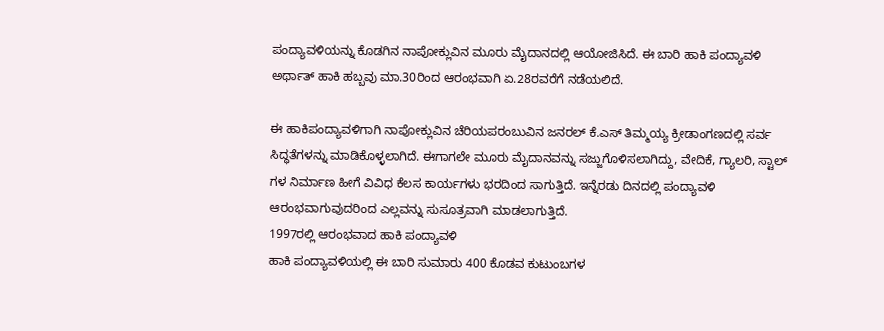ಪಂದ್ಯಾವಳಿಯನ್ನು ಕೊಡಗಿನ ನಾಪೋಕ್ಲುವಿನ ಮೂರು ಮೈದಾನದಲ್ಲಿ ಆಯೋಜಿಸಿದೆ. ಈ ಬಾರಿ ಹಾಕಿ ಪಂದ್ಯಾವಳಿ ಅರ್ಥಾತ್ ಹಾಕಿ ಹಬ್ಬವು ಮಾ.30ರಿಂದ ಆರಂಭವಾಗಿ ಏ.28ರವರೆಗೆ ನಡೆಯಲಿದೆ.

ಈ ಹಾಕಿಪಂದ್ಯಾವಳಿಗಾಗಿ ನಾಪೋಕ್ಲುವಿನ ಚೆರಿಯಪರಂಬುವಿನ ಜನರಲ್ ಕೆ.ಎಸ್ ತಿಮ್ಮಯ್ಯ ಕ್ರೀಡಾಂಗಣದಲ್ಲಿ ಸರ್ವ ಸಿದ್ಧತೆಗಳನ್ನು ಮಾಡಿಕೊಳ್ಳಲಾಗಿದೆ. ಈಗಾಗಲೇ ಮೂರು ಮೈದಾನವನ್ನು ಸಜ್ಜುಗೊಳಿಸಲಾಗಿದ್ದು, ವೇದಿಕೆ, ಗ್ಯಾಲರಿ, ಸ್ಟಾಲ್ ಗಳ ನಿರ್ಮಾಣ ಹೀಗೆ ವಿವಿಧ ಕೆಲಸ ಕಾರ್ಯಗಳು ಭರದಿಂದ ಸಾಗುತ್ತಿದೆ. ಇನ್ನೆರಡು ದಿನದಲ್ಲಿ ಪಂದ್ಯಾವಳಿ ಆರಂಭವಾಗುವುದರಿಂದ ಎಲ್ಲವನ್ನು ಸುಸೂತ್ರವಾಗಿ ಮಾಡಲಾಗುತ್ತಿದೆ.
1997ರಲ್ಲಿ ಆರಂಭವಾದ ಹಾಕಿ ಪಂದ್ಯಾವಳಿ
ಹಾಕಿ ಪಂದ್ಯಾವಳಿಯಲ್ಲಿ ಈ ಬಾರಿ ಸುಮಾರು 400 ಕೊಡವ ಕುಟುಂಬಗಳ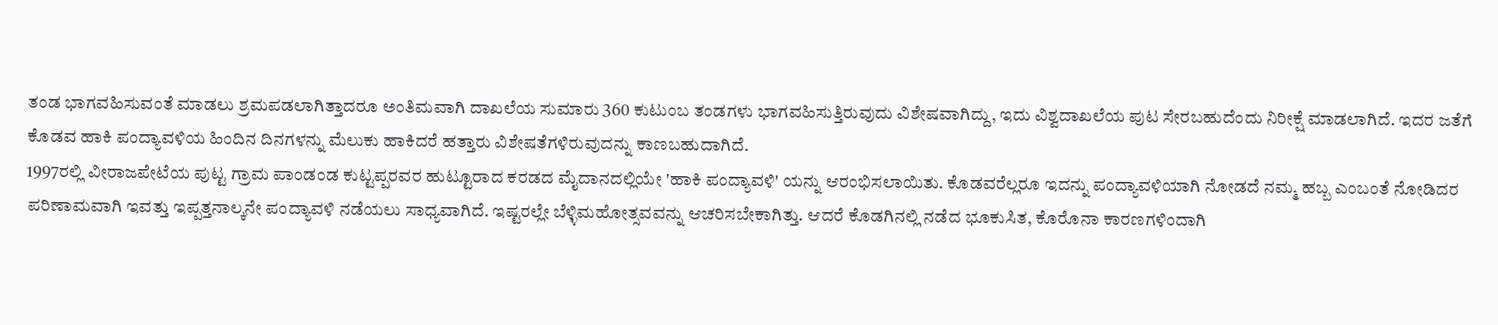ತಂಡ ಭಾಗವಹಿಸುವಂತೆ ಮಾಡಲು ಶ್ರಮಪಡಲಾಗಿತ್ತಾದರೂ ಅಂತಿಮವಾಗಿ ದಾಖಲೆಯ ಸುಮಾರು 360 ಕುಟುಂಬ ತಂಡಗಳು ಭಾಗವಹಿಸುತ್ತಿರುವುದು ವಿಶೇಷವಾಗಿದ್ದು, ಇದು ವಿಶ್ವದಾಖಲೆಯ ಪುಟ ಸೇರಬಹುದೆಂದು ನಿರೀಕ್ಷೆ ಮಾಡಲಾಗಿದೆ. ಇದರ ಜತೆಗೆ ಕೊಡವ ಹಾಕಿ ಪಂದ್ಯಾವಳಿಯ ಹಿಂದಿನ ದಿನಗಳನ್ನು ಮೆಲುಕು ಹಾಕಿದರೆ ಹತ್ತಾರು ವಿಶೇಷತೆಗಳಿರುವುದನ್ನು ಕಾಣಬಹುದಾಗಿದೆ.
1997ರಲ್ಲಿ ವೀರಾಜಪೇಟೆಯ ಪುಟ್ಟ ಗ್ರಾಮ ಪಾಂಡಂಡ ಕುಟ್ಟಪ್ಪರವರ ಹುಟ್ಟೂರಾದ ಕರಡದ ಮೈದಾನದಲ್ಲಿಯೇ 'ಹಾಕಿ ಪಂದ್ಯಾವಳಿ' ಯನ್ನು ಆರಂಭಿಸಲಾಯಿತು. ಕೊಡವರೆಲ್ಲರೂ ಇದನ್ನು ಪಂದ್ಯಾವಳಿಯಾಗಿ ನೋಡದೆ ನಮ್ಮ ಹಬ್ಬ ಎಂಬಂತೆ ನೋಡಿದರ ಪರಿಣಾಮವಾಗಿ ಇವತ್ತು ಇಪ್ಪತ್ತನಾಲ್ಕನೇ ಪಂದ್ಯಾವಳಿ ನಡೆಯಲು ಸಾಧ್ಯವಾಗಿದೆ. ಇಷ್ಟರಲ್ಲೇ ಬೆಳ್ಳಿಮಹೋತ್ಸವವನ್ನು ಆಚರಿಸಬೇಕಾಗಿತ್ತು. ಆದರೆ ಕೊಡಗಿನಲ್ಲಿ ನಡೆದ ಭೂಕುಸಿತ, ಕೊರೊನಾ ಕಾರಣಗಳಿಂದಾಗಿ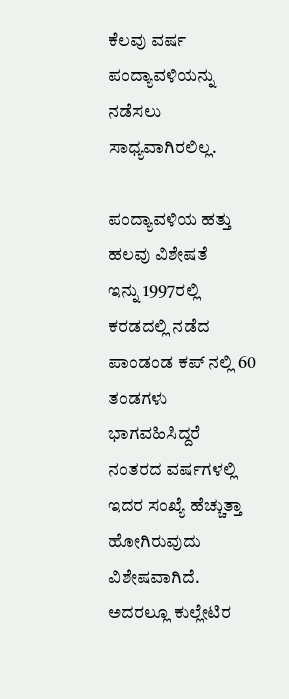ಕೆಲವು ವರ್ಷ ಪಂದ್ಯಾವಳಿಯನ್ನು ನಡೆಸಲು ಸಾಧ್ಯವಾಗಿರಲಿಲ್ಲ.

ಪಂದ್ಯಾವಳಿಯ ಹತ್ತು ಹಲವು ವಿಶೇಷತೆ
ಇನ್ನು 1997ರಲ್ಲಿ ಕರಡದಲ್ಲಿ ನಡೆದ ಪಾಂಡಂಡ ಕಪ್ ನಲ್ಲಿ 60 ತಂಡಗಳು ಭಾಗವಹಿಸಿದ್ದರೆ ನಂತರದ ವರ್ಷಗಳಲ್ಲಿ ಇದರ ಸಂಖ್ಯೆ ಹೆಚ್ಚುತ್ತಾ ಹೋಗಿರುವುದು ವಿಶೇಷವಾಗಿದೆ. ಅದರಲ್ಲೂ ಕುಲ್ಲೇಟಿರ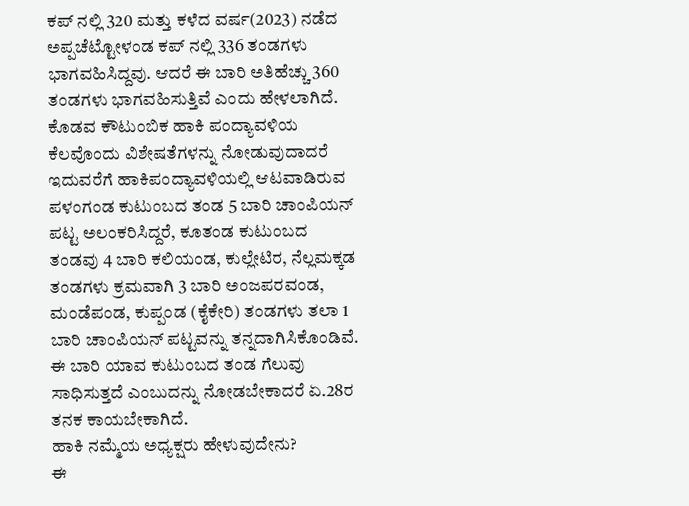ಕಪ್ ನಲ್ಲಿ 320 ಮತ್ತು ಕಳೆದ ವರ್ಷ(2023) ನಡೆದ ಅಪ್ಪಚೆಟ್ಟೋಳಂಡ ಕಪ್ ನಲ್ಲಿ 336 ತಂಡಗಳು ಭಾಗವಹಿಸಿದ್ದವು. ಆದರೆ ಈ ಬಾರಿ ಅತಿಹೆಚ್ಚು 360 ತಂಡಗಳು ಭಾಗವಹಿಸುತ್ತಿವೆ ಎಂದು ಹೇಳಲಾಗಿದೆ.
ಕೊಡವ ಕೌಟುಂಬಿಕ ಹಾಕಿ ಪಂದ್ಯಾವಳಿಯ ಕೆಲವೊಂದು ವಿಶೇಷತೆಗಳನ್ನು ನೋಡುವುದಾದರೆ ಇದುವರೆಗೆ ಹಾಕಿಪಂದ್ಯಾವಳಿಯಲ್ಲಿ ಆಟವಾಡಿರುವ ಪಳಂಗಂಡ ಕುಟುಂಬದ ತಂಡ 5 ಬಾರಿ ಚಾಂಪಿಯನ್ ಪಟ್ಟ ಅಲಂಕರಿಸಿದ್ದರೆ, ಕೂತಂಡ ಕುಟುಂಬದ ತಂಡವು 4 ಬಾರಿ ಕಲಿಯಂಡ, ಕುಲ್ಲೇಟಿರ, ನೆಲ್ಲಮಕ್ಕಡ ತಂಡಗಳು ಕ್ರಮವಾಗಿ 3 ಬಾರಿ ಅಂಜಪರವಂಡ, ಮಂಡೆಪಂಡ, ಕುಪ್ಪಂಡ (ಕೈಕೇರಿ) ತಂಡಗಳು ತಲಾ 1 ಬಾರಿ ಚಾಂಪಿಯನ್ ಪಟ್ಟವನ್ನು ತನ್ನದಾಗಿಸಿಕೊಂಡಿವೆ. ಈ ಬಾರಿ ಯಾವ ಕುಟುಂಬದ ತಂಡ ಗೆಲುವು ಸಾಧಿಸುತ್ತದೆ ಎಂಬುದನ್ನು ನೋಡಬೇಕಾದರೆ ಏ.28ರ ತನಕ ಕಾಯಬೇಕಾಗಿದೆ.
ಹಾಕಿ ನಮ್ಮೆಯ ಅಧ್ಯಕ್ಷರು ಹೇಳುವುದೇನು?
ಈ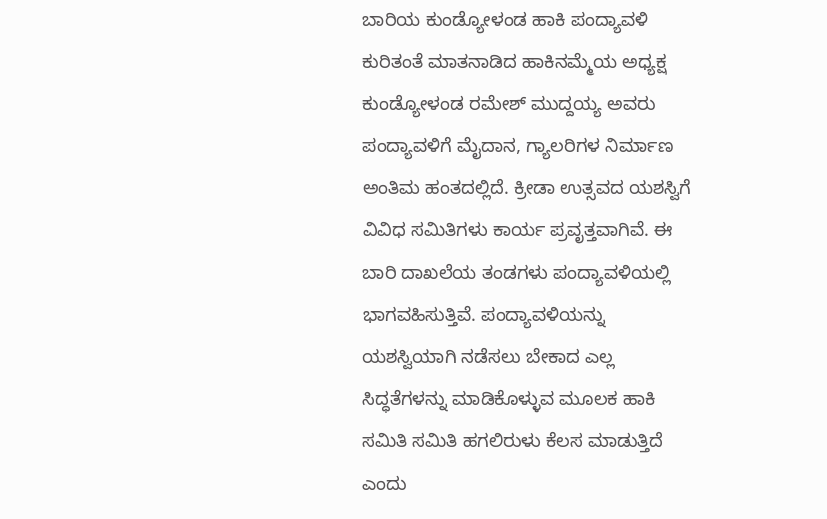ಬಾರಿಯ ಕುಂಡ್ಯೋಳಂಡ ಹಾಕಿ ಪಂದ್ಯಾವಳಿ ಕುರಿತಂತೆ ಮಾತನಾಡಿದ ಹಾಕಿನಮ್ಮೆಯ ಅಧ್ಯಕ್ಷ ಕುಂಡ್ಯೋಳಂಡ ರಮೇಶ್ ಮುದ್ದಯ್ಯ ಅವರು ಪಂದ್ಯಾವಳಿಗೆ ಮೈದಾನ, ಗ್ಯಾಲರಿಗಳ ನಿರ್ಮಾಣ ಅಂತಿಮ ಹಂತದಲ್ಲಿದೆ. ಕ್ರೀಡಾ ಉತ್ಸವದ ಯಶಸ್ವಿಗೆ ವಿವಿಧ ಸಮಿತಿಗಳು ಕಾರ್ಯ ಪ್ರವೃತ್ತವಾಗಿವೆ. ಈ ಬಾರಿ ದಾಖಲೆಯ ತಂಡಗಳು ಪಂದ್ಯಾವಳಿಯಲ್ಲಿ ಭಾಗವಹಿಸುತ್ತಿವೆ. ಪಂದ್ಯಾವಳಿಯನ್ನು ಯಶಸ್ವಿಯಾಗಿ ನಡೆಸಲು ಬೇಕಾದ ಎಲ್ಲ ಸಿದ್ಧತೆಗಳನ್ನು ಮಾಡಿಕೊಳ್ಳುವ ಮೂಲಕ ಹಾಕಿ ಸಮಿತಿ ಸಮಿತಿ ಹಗಲಿರುಳು ಕೆಲಸ ಮಾಡುತ್ತಿದೆ ಎಂದು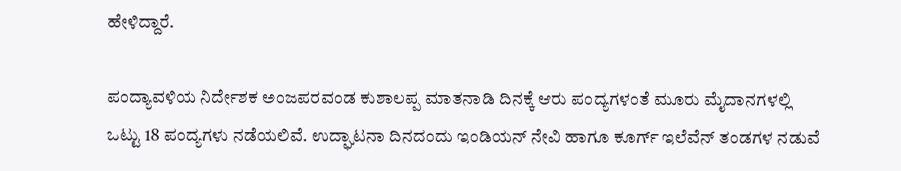ಹೇಳಿದ್ದಾರೆ.

ಪಂದ್ಯಾವಳಿಯ ನಿರ್ದೇಶಕ ಅಂಜಪರವಂಡ ಕುಶಾಲಪ್ಪ ಮಾತನಾಡಿ ದಿನಕ್ಕೆ ಆರು ಪಂದ್ಯಗಳಂತೆ ಮೂರು ಮೈದಾನಗಳಲ್ಲಿ ಒಟ್ಟು 18 ಪಂದ್ಯಗಳು ನಡೆಯಲಿವೆ. ಉದ್ಘಾಟನಾ ದಿನದಂದು ಇಂಡಿಯನ್ ನೇವಿ ಹಾಗೂ ಕೂರ್ಗ್ ಇಲೆವೆನ್ ತಂಡಗಳ ನಡುವೆ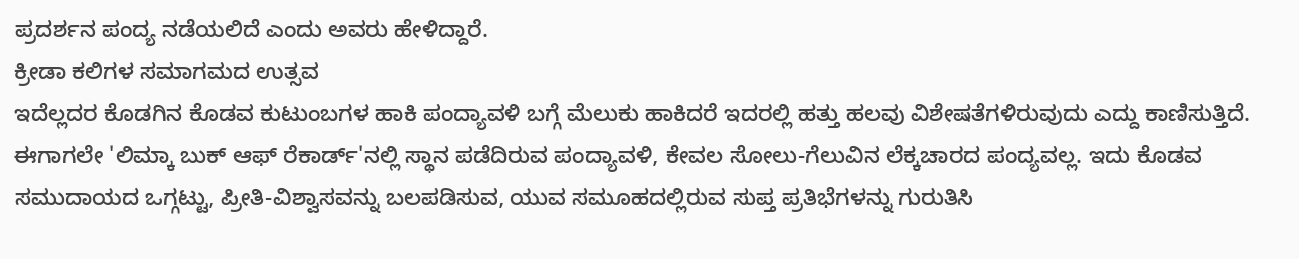ಪ್ರದರ್ಶನ ಪಂದ್ಯ ನಡೆಯಲಿದೆ ಎಂದು ಅವರು ಹೇಳಿದ್ದಾರೆ.
ಕ್ರೀಡಾ ಕಲಿಗಳ ಸಮಾಗಮದ ಉತ್ಸವ
ಇದೆಲ್ಲದರ ಕೊಡಗಿನ ಕೊಡವ ಕುಟುಂಬಗಳ ಹಾಕಿ ಪಂದ್ಯಾವಳಿ ಬಗ್ಗೆ ಮೆಲುಕು ಹಾಕಿದರೆ ಇದರಲ್ಲಿ ಹತ್ತು ಹಲವು ವಿಶೇಷತೆಗಳಿರುವುದು ಎದ್ದು ಕಾಣಿಸುತ್ತಿದೆ. ಈಗಾಗಲೇ 'ಲಿಮ್ಕಾ ಬುಕ್ ಆಫ್ ರೆಕಾರ್ಡ್'ನಲ್ಲಿ ಸ್ಥಾನ ಪಡೆದಿರುವ ಪಂದ್ಯಾವಳಿ, ಕೇವಲ ಸೋಲು-ಗೆಲುವಿನ ಲೆಕ್ಕಚಾರದ ಪಂದ್ಯವಲ್ಲ. ಇದು ಕೊಡವ ಸಮುದಾಯದ ಒಗ್ಗಟ್ಟು, ಪ್ರೀತಿ-ವಿಶ್ವಾಸವನ್ನು ಬಲಪಡಿಸುವ, ಯುವ ಸಮೂಹದಲ್ಲಿರುವ ಸುಪ್ತ ಪ್ರತಿಭೆಗಳನ್ನು ಗುರುತಿಸಿ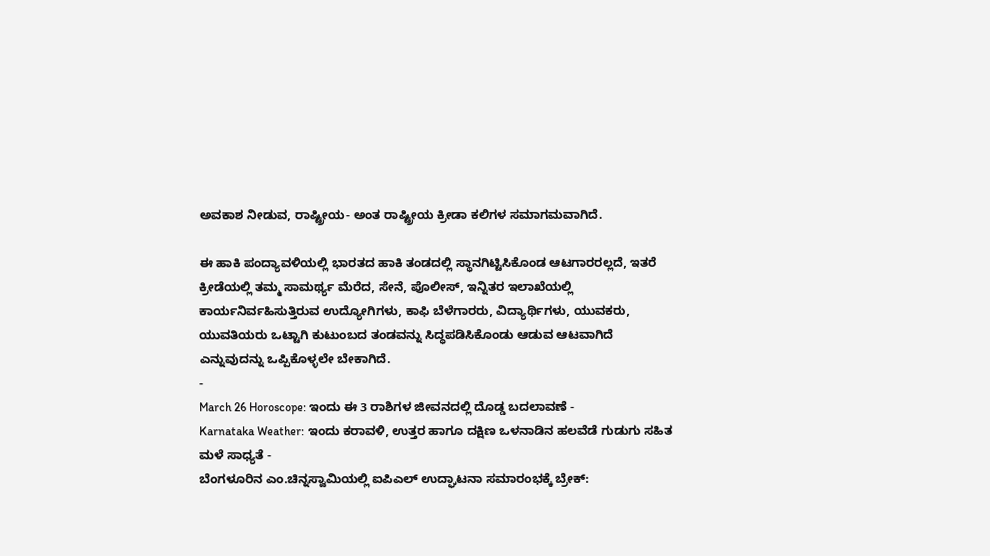ಅವಕಾಶ ನೀಡುವ, ರಾಷ್ಟ್ರೀಯ- ಅಂತ ರಾಷ್ಟ್ರೀಯ ಕ್ರೀಡಾ ಕಲಿಗಳ ಸಮಾಗಮವಾಗಿದೆ.

ಈ ಹಾಕಿ ಪಂದ್ಯಾವಳಿಯಲ್ಲಿ ಭಾರತದ ಹಾಕಿ ತಂಡದಲ್ಲಿ ಸ್ಥಾನಗಿಟ್ಟಿಸಿಕೊಂಡ ಆಟಗಾರರಲ್ಲದೆ, ಇತರೆ ಕ್ರೀಡೆಯಲ್ಲಿ ತಮ್ಮ ಸಾಮರ್ಥ್ಯ ಮೆರೆದ, ಸೇನೆ, ಪೊಲೀಸ್, ಇನ್ನಿತರ ಇಲಾಖೆಯಲ್ಲಿ ಕಾರ್ಯನಿರ್ವಹಿಸುತ್ತಿರುವ ಉದ್ಯೋಗಿಗಳು, ಕಾಫಿ ಬೆಳೆಗಾರರು, ವಿದ್ಯಾರ್ಥಿಗಳು, ಯುವಕರು, ಯುವತಿಯರು ಒಟ್ಟಾಗಿ ಕುಟುಂಬದ ತಂಡವನ್ನು ಸಿದ್ಧಪಡಿಸಿಕೊಂಡು ಆಡುವ ಆಟವಾಗಿದೆ ಎನ್ನುವುದನ್ನು ಒಪ್ಪಿಕೊಳ್ಳಲೇ ಬೇಕಾಗಿದೆ.
-
March 26 Horoscope: ಇಂದು ಈ 3 ರಾಶಿಗಳ ಜೀವನದಲ್ಲಿ ದೊಡ್ಡ ಬದಲಾವಣೆ -
Karnataka Weather: ಇಂದು ಕರಾವಳಿ, ಉತ್ತರ ಹಾಗೂ ದಕ್ಷಿಣ ಒಳನಾಡಿನ ಹಲವೆಡೆ ಗುಡುಗು ಸಹಿತ ಮಳೆ ಸಾಧ್ಯತೆ -
ಬೆಂಗಳೂರಿನ ಎಂ.ಚಿನ್ನಸ್ವಾಮಿಯಲ್ಲಿ ಐಪಿಎಲ್ ಉದ್ಘಾಟನಾ ಸಮಾರಂಭಕ್ಕೆ ಬ್ರೇಕ್: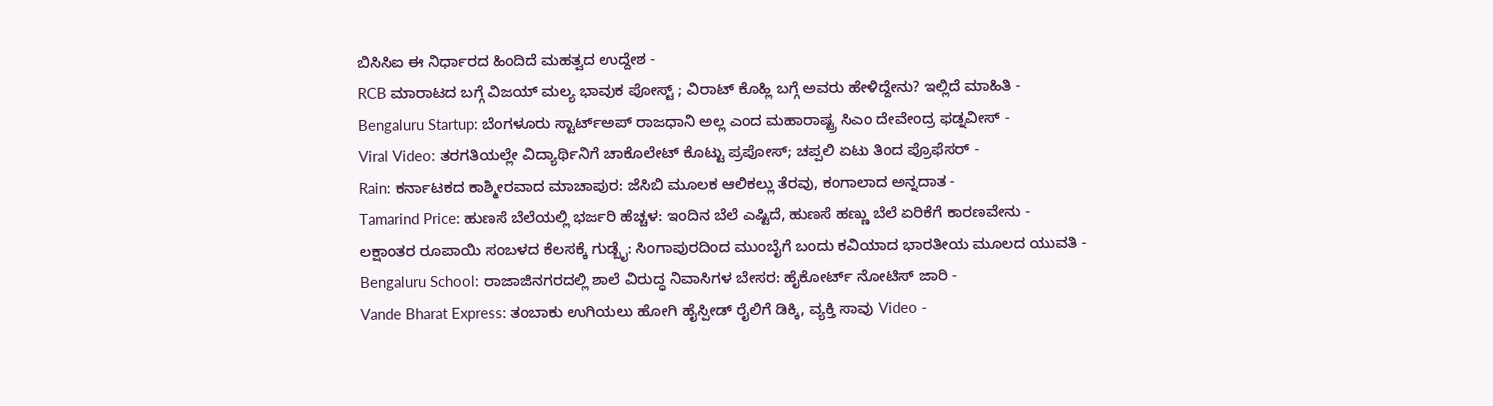ಬಿಸಿಸಿಐ ಈ ನಿರ್ಧಾರದ ಹಿಂದಿದೆ ಮಹತ್ವದ ಉದ್ದೇಶ -
RCB ಮಾರಾಟದ ಬಗ್ಗೆ ವಿಜಯ್ ಮಲ್ಯ ಭಾವುಕ ಪೋಸ್ಟ್ ; ವಿರಾಟ್ ಕೊಹ್ಲಿ ಬಗ್ಗೆ ಅವರು ಹೇಳಿದ್ದೇನು? ಇಲ್ಲಿದೆ ಮಾಹಿತಿ -
Bengaluru Startup: ಬೆಂಗಳೂರು ಸ್ಟಾರ್ಟ್ಅಪ್ ರಾಜಧಾನಿ ಅಲ್ಲ ಎಂದ ಮಹಾರಾಷ್ಟ್ರ ಸಿಎಂ ದೇವೇಂದ್ರ ಫಡ್ನವೀಸ್ -
Viral Video: ತರಗತಿಯಲ್ಲೇ ವಿದ್ಯಾರ್ಥಿನಿಗೆ ಚಾಕೊಲೇಟ್ ಕೊಟ್ಟು ಪ್ರಪೋಸ್; ಚಪ್ಪಲಿ ಏಟು ತಿಂದ ಪ್ರೊಫೆಸರ್ -
Rain: ಕರ್ನಾಟಕದ ಕಾಶ್ಮೀರವಾದ ಮಾಚಾಪುರ: ಜೆಸಿಬಿ ಮೂಲಕ ಆಲಿಕಲ್ಲು ತೆರವು, ಕಂಗಾಲಾದ ಅನ್ನದಾತ -
Tamarind Price: ಹುಣಸೆ ಬೆಲೆಯಲ್ಲಿ ಭರ್ಜರಿ ಹೆಚ್ಚಳ: ಇಂದಿನ ಬೆಲೆ ಎಷ್ಟಿದೆ, ಹುಣಸೆ ಹಣ್ಣು ಬೆಲೆ ಏರಿಕೆಗೆ ಕಾರಣವೇನು -
ಲಕ್ಷಾಂತರ ರೂಪಾಯಿ ಸಂಬಳದ ಕೆಲಸಕ್ಕೆ ಗುಡ್ಬೈ: ಸಿಂಗಾಪುರದಿಂದ ಮುಂಬೈಗೆ ಬಂದು ಕವಿಯಾದ ಭಾರತೀಯ ಮೂಲದ ಯುವತಿ -
Bengaluru School: ರಾಜಾಜಿನಗರದಲ್ಲಿ ಶಾಲೆ ವಿರುದ್ಧ ನಿವಾಸಿಗಳ ಬೇಸರ: ಹೈಕೋರ್ಟ್ ನೋಟಿಸ್ ಜಾರಿ -
Vande Bharat Express: ತಂಬಾಕು ಉಗಿಯಲು ಹೋಗಿ ಹೈಸ್ಪೀಡ್ ರೈಲಿಗೆ ಡಿಕ್ಕಿ, ವ್ಯಕ್ತಿ ಸಾವು Video -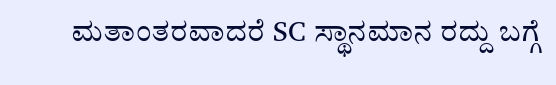ಮತಾಂತರವಾದರೆ SC ಸ್ಥಾನಮಾನ ರದ್ದು ಬಗ್ಗೆ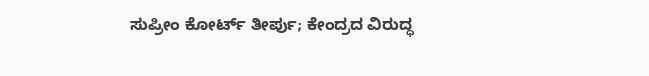ಸುಪ್ರೀಂ ಕೋರ್ಟ್ ತೀರ್ಪು; ಕೇಂದ್ರದ ವಿರುದ್ಧ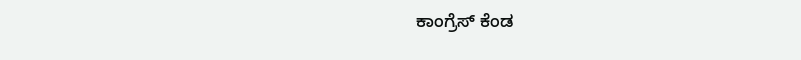ಕಾಂಗ್ರೆಸ್ ಕೆಂಡ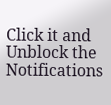Click it and Unblock the Notifications